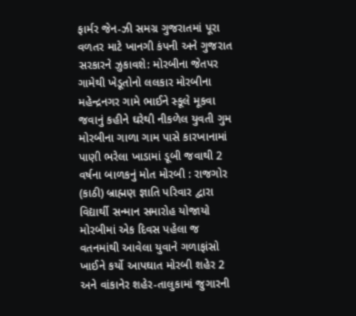ફાર્મર જેન-ઝી સમગ્ર ગુજરાતમાં પૂરા વળતર માટે ખાનગી કંપની અને ગુજરાત સરકારને ઝુકાવશે: મોરબીના જેતપર ગામેથી ખેડૂતોનો લલકાર મોરબીના મહેન્દ્રનગર ગામે ભાઈને સ્કૂલે મૂકવા જવાનું કહીને ઘરેથી નીકળેલ યુવતી ગુમ મોરબીના ગાળા ગામ પાસે કારખાનામાં પાણી ભરેલા ખાડામાં ડૂબી જવાથી 2 વર્ષના બાળકનું મોત મોરબી : રાજગોર (કાઠી) બ્રાહ્મણ જ્ઞાતિ પરિવાર દ્વારા વિદ્યાર્થી સન્માન સમારોહ યોજાયો  મોરબીમાં એક દિવસ પહેલા જ વતનમાંથી આવેલા યુવાને ગળાફાંસો ખાઈને કર્યો આપઘાત મોરબી શહેર 2 અને વાંકાનેર શહેર-તાલુકામાં જુગારની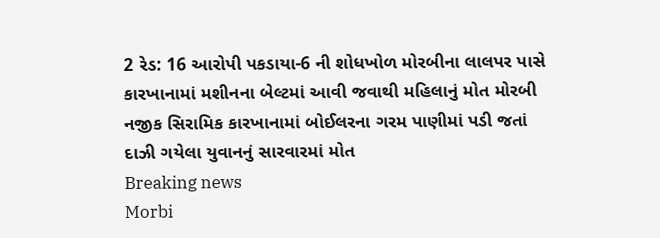2 રેડ: 16 આરોપી પકડાયા-6 ની શોધખોળ મોરબીના લાલપર પાસે કારખાનામાં મશીનના બેલ્ટમાં આવી જવાથી મહિલાનું મોત મોરબી નજીક સિરામિક કારખાનામાં બોઈલરના ગરમ પાણીમાં પડી જતાં દાઝી ગયેલા યુવાનનું સારવારમાં મોત
Breaking news
Morbi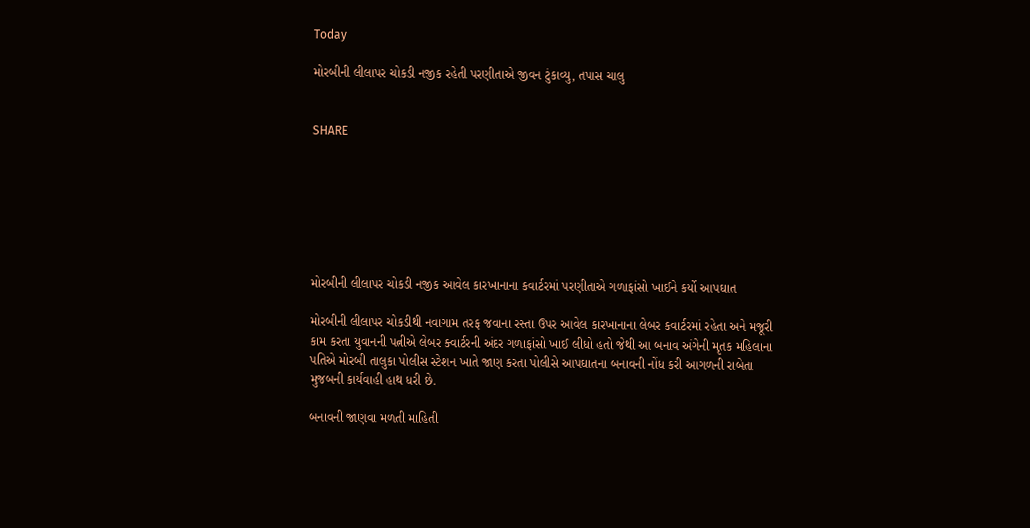Today

મોરબીની લીલાપર ચોકડી નજીક રહેતી પરણીતાએ જીવન ટુંકાવ્યુ, તપાસ ચાલુ


SHARE







મોરબીની લીલાપર ચોકડી નજીક આવેલ કારખાનાના કવાર્ટરમાં પરણીતાએ ગળાફાંસો ખાઈને કર્યો આપઘાત

મોરબીની લીલાપર ચોકડીથી નવાગામ તરફ જવાના રસ્તા ઉપર આવેલ કારખાનાના લેબર કવાર્ટરમાં રહેતા અને મજૂરી કામ કરતા યુવાનની પત્નીએ લેબર ક્વાર્ટરની અંદર ગળાફાંસો ખાઈ લીધો હતો જેથી આ બનાવ અંગેની મૃતક મહિલાના પતિએ મોરબી તાલુકા પોલીસ સ્ટેશન ખાતે જાણ કરતા પોલીસે આપઘાતના બનાવની નોંધ કરી આગળની રાબેતા મુજબની કાર્યવાહી હાથ ધરી છે.

બનાવની જાણવા મળતી માહિતી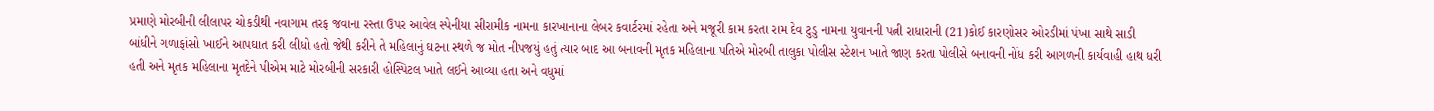પ્રમાણે મોરબીની લીલાપર ચોકડીથી નવાગામ તરફ જવાના રસ્તા ઉપર આવેલ સ્પેનીયા સીરામીક નામના કારખાનાના લેબર કવાર્ટરમાં રહેતા અને મજૂરી કામ કરતા રામ દેવ ટુડુ નામના યુવાનની પત્ની રાધારાની (21)કોઈ કારણોસર ઓરડીમાં પંખા સાથે સાડી બાંધીને ગળાફાંસો ખાઈને આપઘાત કરી લીધો હતો જેથી કરીને તે મહિલાનું ઘટના સ્થળે જ મોત નીપજયું હતું ત્યાર બાદ આ બનાવની મૃતક મહિલાના પતિએ મોરબી તાલુકા પોલીસ સ્ટેશન ખાતે જાણ કરતા પોલીસે બનાવની નોંધ કરી આગળની કાર્યવાહી હાથ ધરી હતી અને મૃતક મહિલાના મૃતદેને પીએમ માટે મોરબીની સરકારી હોસ્પિટલ ખાતે લઈને આવ્યા હતા અને વધુમાં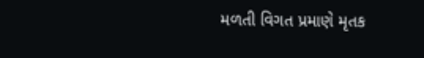મળતી વિગત પ્રમાણે મૃતક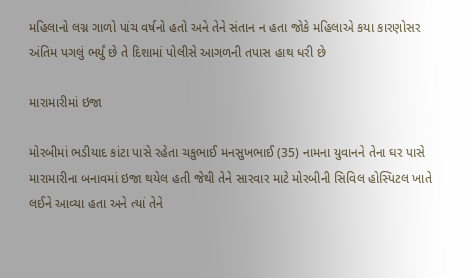મહિલાનો લગ્ન ગાળો પાંચ વર્ષનો હતો અને તેને સંતાન ન હતા જોકે મહિલાએ કયા કારણોસર અંતિમ પગલું ભર્યું છે તે દિશામાં પોલીસે આગળની તપાસ હાથ ધરી છે

મારામારીમાં ઇજા

મોરબીમાં ભડીયાદ કાંટા પાસે રહેતા ચકુભાઈ મનસુખભાઈ (35) નામના યુવાનને તેના ઘર પાસે મારામારીના બનાવમાં ઇજા થયેલ હતી જેથી તેને સારવાર માટે મોરબીની સિવિલ હોસ્પિટલ ખાતે લઈને આવ્યા હતા અને ત્યાં તેને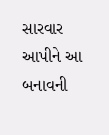સારવાર આપીને આ બનાવની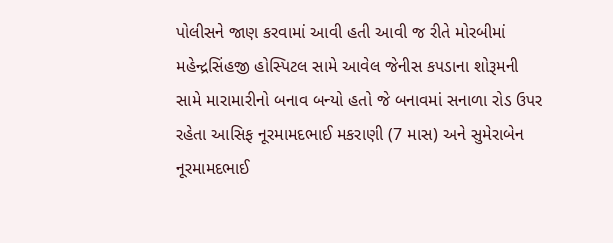પોલીસને જાણ કરવામાં આવી હતી આવી જ રીતે મોરબીમાં મહેન્દ્રસિંહજી હોસ્પિટલ સામે આવેલ જેનીસ કપડાના શોરૂમની સામે મારામારીનો બનાવ બન્યો હતો જે બનાવમાં સનાળા રોડ ઉપર રહેતા આસિફ નૂરમામદભાઈ મકરાણી (7 માસ) અને સુમેરાબેન નૂરમામદભાઈ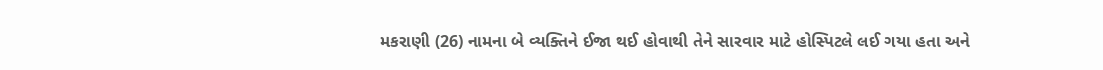મકરાણી (26) નામના બે વ્યક્તિને ઈજા થઈ હોવાથી તેને સારવાર માટે હોસ્પિટલે લઈ ગયા હતા અને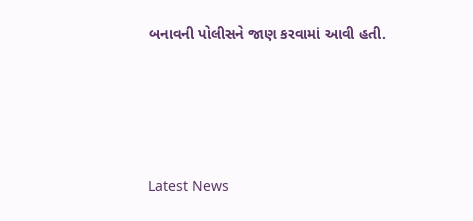બનાવની પોલીસને જાણ કરવામાં આવી હતી.






Latest News